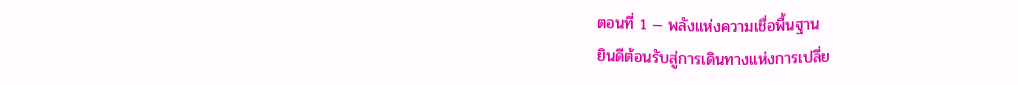ตอนที่ 1 — พลังแห่งความเชื่อพื้นฐาน
ยินดีต้อนรับสู่การเดินทางแห่งการเปลี่ย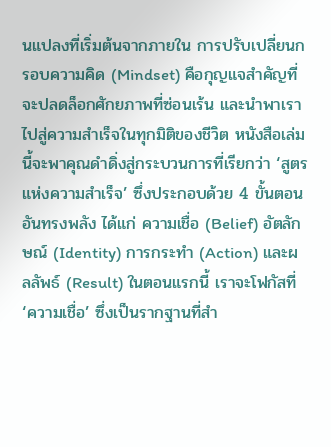นแปลงที่เริ่มต้นจากภายใน การปรับเปลี่ยนกรอบความคิด (Mindset) คือกุญแจสำคัญที่จะปลดล็อกศักยภาพที่ซ่อนเร้น และนำพาเราไปสู่ความสำเร็จในทุกมิติของชีวิต หนังสือเล่มนี้จะพาคุณดำดิ่งสู่กระบวนการที่เรียกว่า ‘สูตรแห่งความสำเร็จ’ ซึ่งประกอบด้วย 4 ขั้นตอนอันทรงพลัง ได้แก่ ความเชื่อ (Belief) อัตลักษณ์ (Identity) การกระทำ (Action) และผลลัพธ์ (Result) ในตอนแรกนี้ เราจะโฟกัสที่ ‘ความเชื่อ’ ซึ่งเป็นรากฐานที่สำ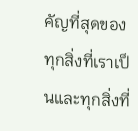คัญที่สุดของทุกสิ่งที่เราเป็นและทุกสิ่งที่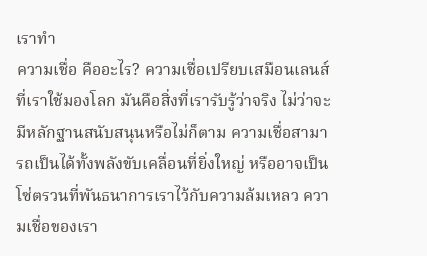เราทำ
ความเชื่อ คืออะไร? ความเชื่อเปรียบเสมือนเลนส์ที่เราใช้มองโลก มันคือสิ่งที่เรารับรู้ว่าจริง ไม่ว่าจะมีหลักฐานสนับสนุนหรือไม่ก็ตาม ความเชื่อสามารถเป็นได้ทั้งพลังขับเคลื่อนที่ยิ่งใหญ่ หรืออาจเป็นโซ่ตรวนที่พันธนาการเราไว้กับความล้มเหลว ความเชื่อของเรา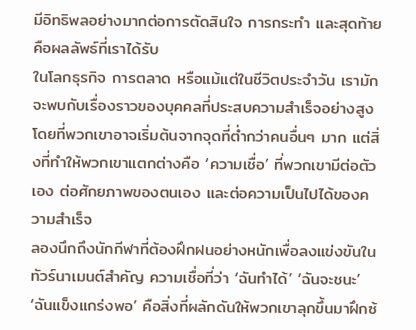มีอิทธิพลอย่างมากต่อการตัดสินใจ การกระทำ และสุดท้ายคือผลลัพธ์ที่เราได้รับ
ในโลกธุรกิจ การตลาด หรือแม้แต่ในชีวิตประจำวัน เรามักจะพบกับเรื่องราวของบุคคลที่ประสบความสำเร็จอย่างสูง โดยที่พวกเขาอาจเริ่มต้นจากจุดที่ต่ำกว่าคนอื่นๆ มาก แต่สิ่งที่ทำให้พวกเขาแตกต่างคือ ‘ความเชื่อ’ ที่พวกเขามีต่อตัวเอง ต่อศักยภาพของตนเอง และต่อความเป็นไปได้ของความสำเร็จ
ลองนึกถึงนักกีฬาที่ต้องฝึกฝนอย่างหนักเพื่อลงแข่งขันในทัวร์นาเมนต์สำคัญ ความเชื่อที่ว่า ‘ฉันทำได้’ ‘ฉันจะชนะ’ ‘ฉันแข็งแกร่งพอ’ คือสิ่งที่ผลักดันให้พวกเขาลุกขึ้นมาฝึกซ้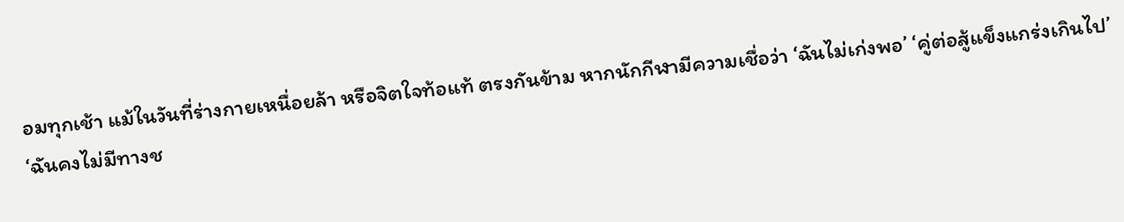อมทุกเช้า แม้ในวันที่ร่างกายเหนื่อยล้า หรือจิตใจท้อแท้ ตรงกันข้าม หากนักกีฬามีความเชื่อว่า ‘ฉันไม่เก่งพอ’ ‘คู่ต่อสู้แข็งแกร่งเกินไป’ ‘ฉันคงไม่มีทางช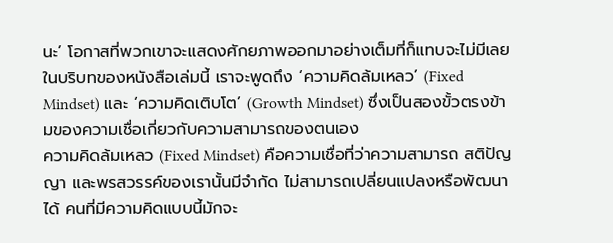นะ’ โอกาสที่พวกเขาจะแสดงศักยภาพออกมาอย่างเต็มที่ก็แทบจะไม่มีเลย
ในบริบทของหนังสือเล่มนี้ เราจะพูดถึง ‘ความคิดล้มเหลว’ (Fixed Mindset) และ ‘ความคิดเติบโต’ (Growth Mindset) ซึ่งเป็นสองขั้วตรงข้ามของความเชื่อเกี่ยวกับความสามารถของตนเอง
ความคิดล้มเหลว (Fixed Mindset) คือความเชื่อที่ว่าความสามารถ สติปัญญา และพรสวรรค์ของเรานั้นมีจำกัด ไม่สามารถเปลี่ยนแปลงหรือพัฒนาได้ คนที่มีความคิดแบบนี้มักจะ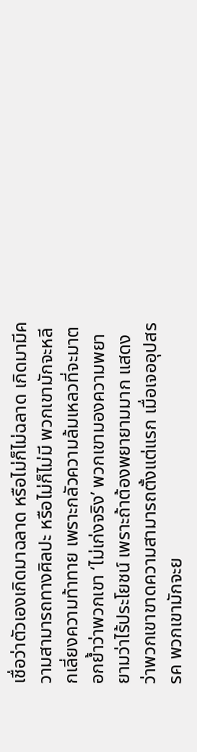เชื่อว่าตัวเองเกิดมาฉลาด หรือไม่ก็ไม่ฉลาด เกิดมามีความสามารถทางศิลปะ หรือไม่ก็ไม่มี พวกเขามักจะหลีกเลี่ยงความท้าทาย เพราะกลัวความล้มเหลวที่จะมาตอกย้ำว่าพวกเขา ‘ไม่เก่งจริง’ พวกเขามองความพยายามว่าไร้ประโยชน์ เพราะถ้าต้องพยายามมาก แสดงว่าพวกเขาขาดความสามารถตั้งแต่แรก เมื่อเจออุปสรรค พวกเขามักจะย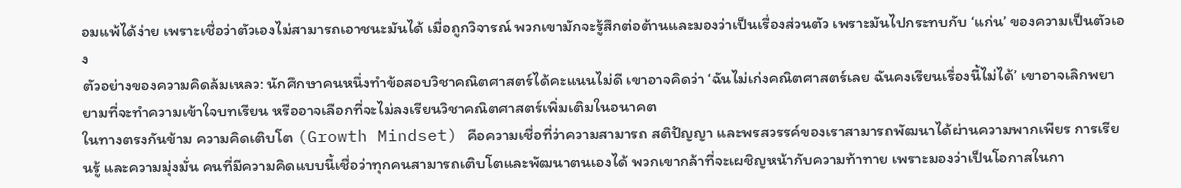อมแพ้ได้ง่าย เพราะเชื่อว่าตัวเองไม่สามารถเอาชนะมันได้ เมื่อถูกวิจารณ์ พวกเขามักจะรู้สึกต่อต้านและมองว่าเป็นเรื่องส่วนตัว เพราะมันไปกระทบกับ ‘แก่น’ ของความเป็นตัวเอง
ตัวอย่างของความคิดล้มเหลว: นักศึกษาคนหนึ่งทำข้อสอบวิชาคณิตศาสตร์ได้คะแนนไม่ดี เขาอาจคิดว่า ‘ฉันไม่เก่งคณิตศาสตร์เลย ฉันคงเรียนเรื่องนี้ไม่ได้’ เขาอาจเลิกพยายามที่จะทำความเข้าใจบทเรียน หรืออาจเลือกที่จะไม่ลงเรียนวิชาคณิตศาสตร์เพิ่มเติมในอนาคต
ในทางตรงกันข้าม ความคิดเติบโต (Growth Mindset) คือความเชื่อที่ว่าความสามารถ สติปัญญา และพรสวรรค์ของเราสามารถพัฒนาได้ผ่านความพากเพียร การเรียนรู้ และความมุ่งมั่น คนที่มีความคิดแบบนี้เชื่อว่าทุกคนสามารถเติบโตและพัฒนาตนเองได้ พวกเขากล้าที่จะเผชิญหน้ากับความท้าทาย เพราะมองว่าเป็นโอกาสในกา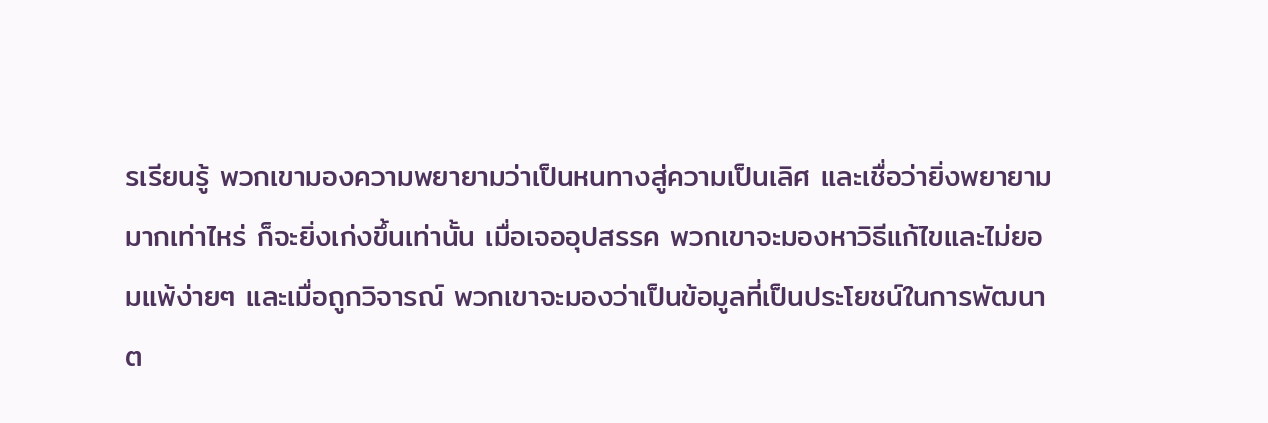รเรียนรู้ พวกเขามองความพยายามว่าเป็นหนทางสู่ความเป็นเลิศ และเชื่อว่ายิ่งพยายามมากเท่าไหร่ ก็จะยิ่งเก่งขึ้นเท่านั้น เมื่อเจออุปสรรค พวกเขาจะมองหาวิธีแก้ไขและไม่ยอมแพ้ง่ายๆ และเมื่อถูกวิจารณ์ พวกเขาจะมองว่าเป็นข้อมูลที่เป็นประโยชน์ในการพัฒนาต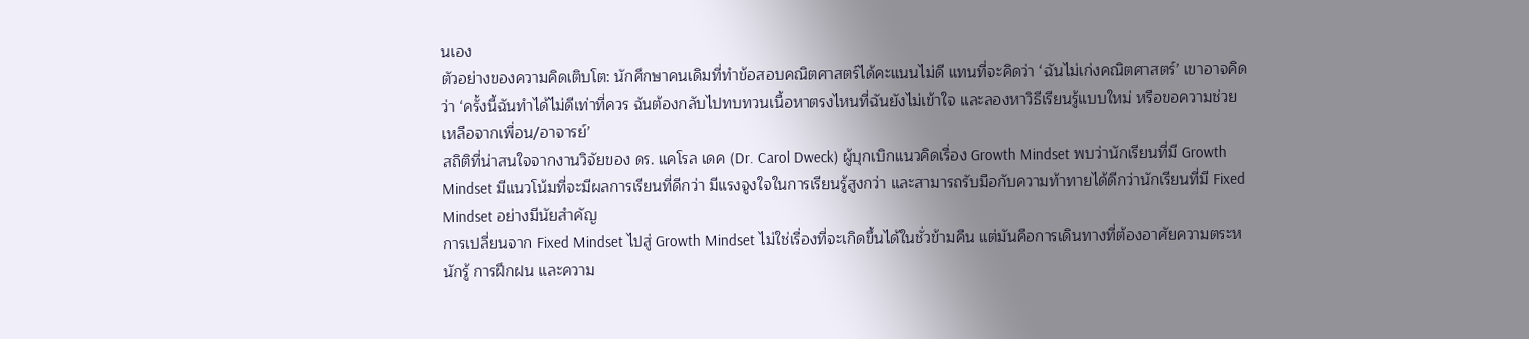นเอง
ตัวอย่างของความคิดเติบโต: นักศึกษาคนเดิมที่ทำข้อสอบคณิตศาสตร์ได้คะแนนไม่ดี แทนที่จะคิดว่า ‘ฉันไม่เก่งคณิตศาสตร์’ เขาอาจคิดว่า ‘ครั้งนี้ฉันทำได้ไม่ดีเท่าที่ควร ฉันต้องกลับไปทบทวนเนื้อหาตรงไหนที่ฉันยังไม่เข้าใจ และลองหาวิธีเรียนรู้แบบใหม่ หรือขอความช่วยเหลือจากเพื่อน/อาจารย์’
สถิติที่น่าสนใจจากงานวิจัยของ ดร. แคโรล เดค (Dr. Carol Dweck) ผู้บุกเบิกแนวคิดเรื่อง Growth Mindset พบว่านักเรียนที่มี Growth Mindset มีแนวโน้มที่จะมีผลการเรียนที่ดีกว่า มีแรงจูงใจในการเรียนรู้สูงกว่า และสามารถรับมือกับความท้าทายได้ดีกว่านักเรียนที่มี Fixed Mindset อย่างมีนัยสำคัญ
การเปลี่ยนจาก Fixed Mindset ไปสู่ Growth Mindset ไม่ใช่เรื่องที่จะเกิดขึ้นได้ในชั่วข้ามคืน แต่มันคือการเดินทางที่ต้องอาศัยความตระหนักรู้ การฝึกฝน และความ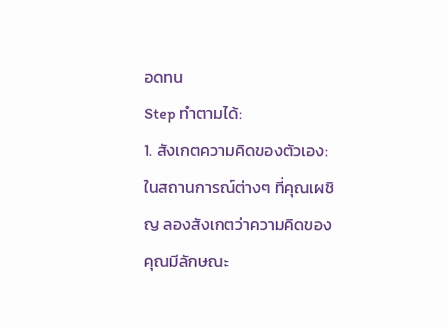อดทน
Step ทำตามได้:
1. สังเกตความคิดของตัวเอง: ในสถานการณ์ต่างๆ ที่คุณเผชิญ ลองสังเกตว่าความคิดของคุณมีลักษณะ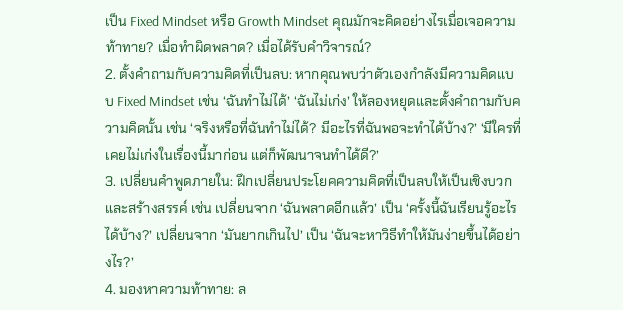เป็น Fixed Mindset หรือ Growth Mindset คุณมักจะคิดอย่างไรเมื่อเจอความท้าทาย? เมื่อทำผิดพลาด? เมื่อได้รับคำวิจารณ์?
2. ตั้งคำถามกับความคิดที่เป็นลบ: หากคุณพบว่าตัวเองกำลังมีความคิดแบบ Fixed Mindset เช่น ‘ฉันทำไม่ได้’ ‘ฉันไม่เก่ง’ ให้ลองหยุดและตั้งคำถามกับความคิดนั้น เช่น ‘จริงหรือที่ฉันทำไม่ได้? มีอะไรที่ฉันพอจะทำได้บ้าง?’ ‘มีใครที่เคยไม่เก่งในเรื่องนี้มาก่อน แต่ก็พัฒนาจนทำได้ดี?’
3. เปลี่ยนคำพูดภายใน: ฝึกเปลี่ยนประโยคความคิดที่เป็นลบให้เป็นเชิงบวกและสร้างสรรค์ เช่น เปลี่ยนจาก ‘ฉันพลาดอีกแล้ว’ เป็น ‘ครั้งนี้ฉันเรียนรู้อะไรได้บ้าง?’ เปลี่ยนจาก ‘มันยากเกินไป’ เป็น ‘ฉันจะหาวิธีทำให้มันง่ายขึ้นได้อย่างไร?’
4. มองหาความท้าทาย: ล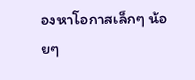องหาโอกาสเล็กๆ น้อยๆ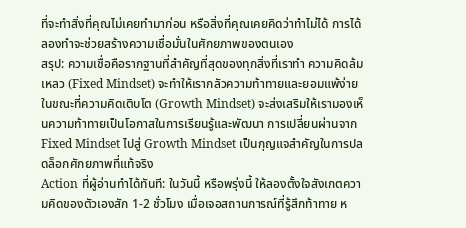ที่จะทำสิ่งที่คุณไม่เคยทำมาก่อน หรือสิ่งที่คุณเคยคิดว่าทำไม่ได้ การได้ลองทำจะช่วยสร้างความเชื่อมั่นในศักยภาพของตนเอง
สรุป: ความเชื่อคือรากฐานที่สำคัญที่สุดของทุกสิ่งที่เราทำ ความคิดล้มเหลว (Fixed Mindset) จะทำให้เรากลัวความท้าทายและยอมแพ้ง่าย ในขณะที่ความคิดเติบโต (Growth Mindset) จะส่งเสริมให้เรามองเห็นความท้าทายเป็นโอกาสในการเรียนรู้และพัฒนา การเปลี่ยนผ่านจาก Fixed Mindset ไปสู่ Growth Mindset เป็นกุญแจสำคัญในการปลดล็อกศักยภาพที่แท้จริง
Action ที่ผู้อ่านทำได้ทันที: ในวันนี้ หรือพรุ่งนี้ ให้ลองตั้งใจสังเกตความคิดของตัวเองสัก 1-2 ชั่วโมง เมื่อเจอสถานการณ์ที่รู้สึกท้าทาย ห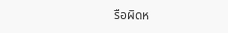รือผิดห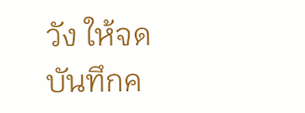วัง ให้จดบันทึกค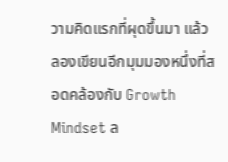วามคิดแรกที่ผุดขึ้นมา แล้วลองเขียนอีกมุมมองหนึ่งที่สอดคล้องกับ Growth Mindset ล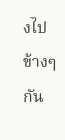งไปข้างๆ กัน